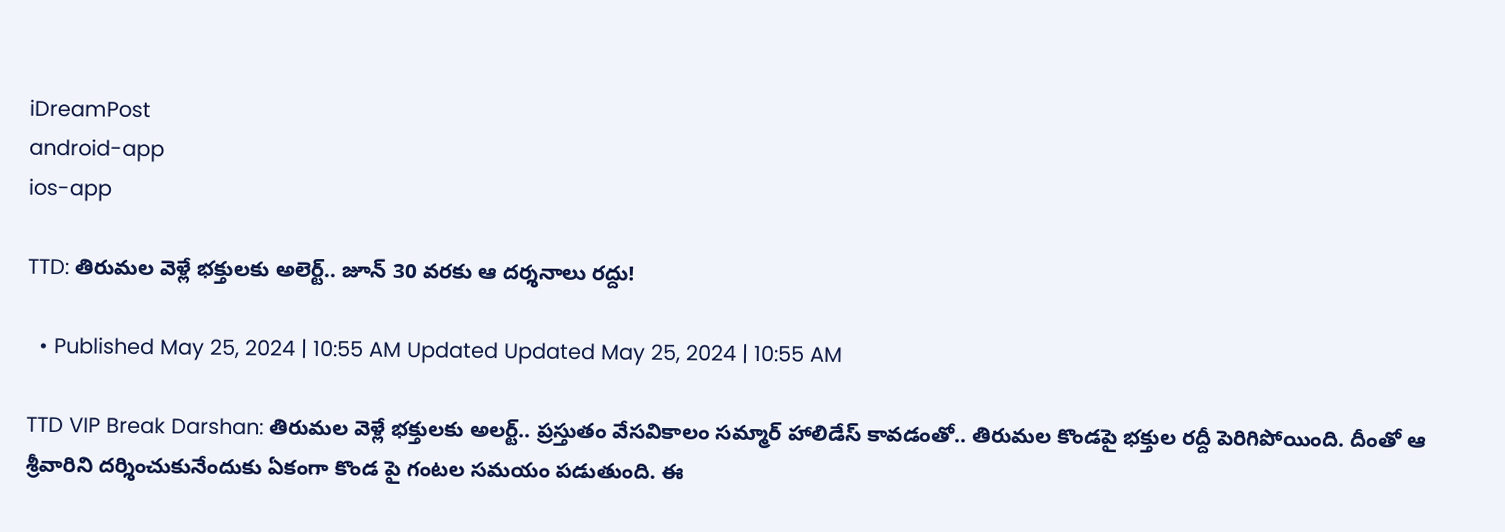iDreamPost
android-app
ios-app

TTD: తిరుమల వెళ్లే భక్తులకు అలెర్ట్.. జూన్ 30 వరకు ఆ దర్శనాలు రద్దు!

  • Published May 25, 2024 | 10:55 AM Updated Updated May 25, 2024 | 10:55 AM

TTD VIP Break Darshan: తిరుమల వెళ్లే భక్తులకు అలర్ట్‌.. ప్రస్తుతం వేసవికాలం సమ్మార్‌ హాలిడేస్‌ కావడంతో.. తిరుమల కొండపై భక్తుల రద్దీ పెరిగిపోయింది. దీంతో ఆ శ్రీవారిని దర్శించుకునేందుకు ఏకంగా కొండ పై గంటల సమయం పడుతుంది. ఈ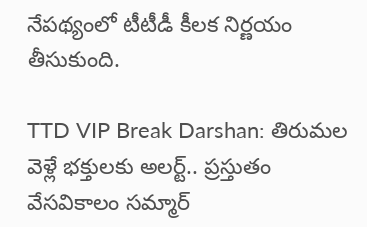నేపథ్యంలో టీటీడీ కీలక నిర్ణయం తీసుకుంది.

TTD VIP Break Darshan: తిరుమల వెళ్లే భక్తులకు అలర్ట్‌.. ప్రస్తుతం వేసవికాలం సమ్మార్‌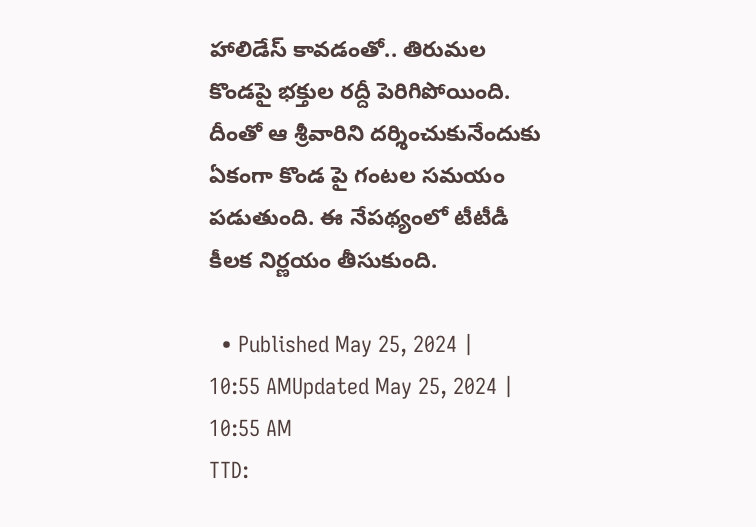హాలిడేస్‌ కావడంతో.. తిరుమల కొండపై భక్తుల రద్దీ పెరిగిపోయింది. దీంతో ఆ శ్రీవారిని దర్శించుకునేందుకు ఏకంగా కొండ పై గంటల సమయం పడుతుంది. ఈ నేపథ్యంలో టీటీడీ కీలక నిర్ణయం తీసుకుంది.

  • Published May 25, 2024 | 10:55 AMUpdated May 25, 2024 | 10:55 AM
TTD: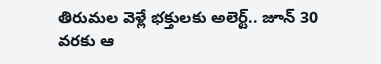తిరుమల వెళ్లే భక్తులకు అలెర్ట్.. జూన్ 30 వరకు ఆ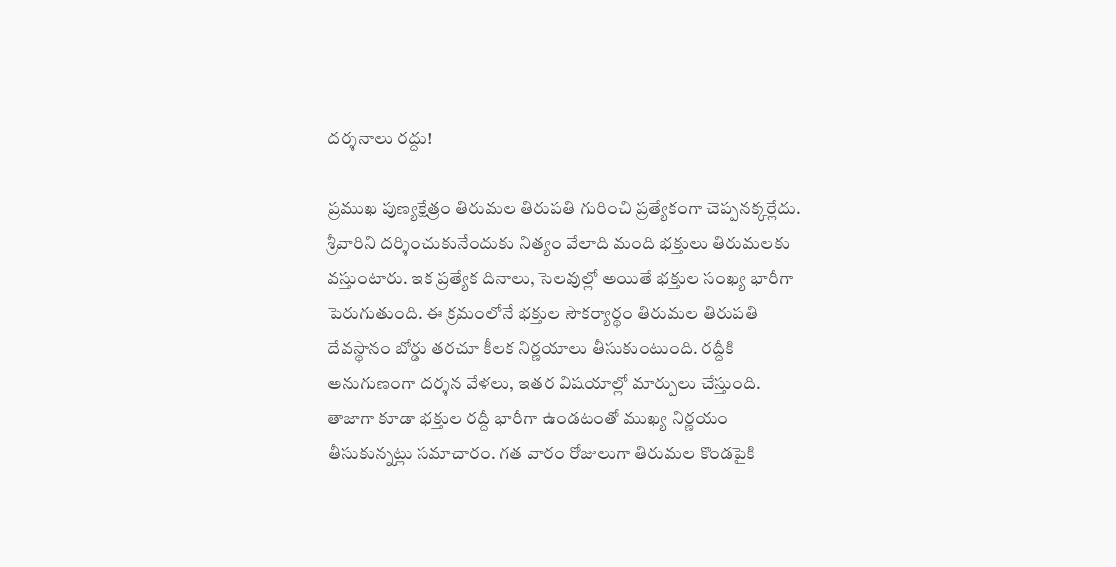దర్శనాలు రద్దు!

ప్రముఖ పుణ్యక్షేత్రం తిరుమల తిరుపతి గురించి ప్రత్యేకంగా చెప్పనక్కర్లేదు. శ్రీవారిని దర్శించుకునేందుకు నిత్యం వేలాది మంది భక్తులు తిరుమలకు వస్తుంటారు. ఇక ప్రత్యేక దినాలు, సెలవుల్లో అయితే భక్తుల సంఖ్య భారీగా పెరుగుతుంది. ఈ క్రమంలోనే భక్తుల సౌకర్యార్థం తిరుమల తిరుపతి దేవస్థానం బోర్డు తరచూ కీలక నిర్ణయాలు తీసుకుంటుంది. రద్దీకి అనుగుణంగా దర్శన వేళలు, ఇతర విషయాల్లో మార్పులు చేస్తుంది. తాజాగా కూడా భక్తుల రద్దీ భారీగా ఉండటంతో ముఖ్య నిర్ణయం తీసుకున్నట్లు సమాచారం. గత వారం రోజులుగా తిరుమల కొండపైకి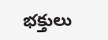భక్తులు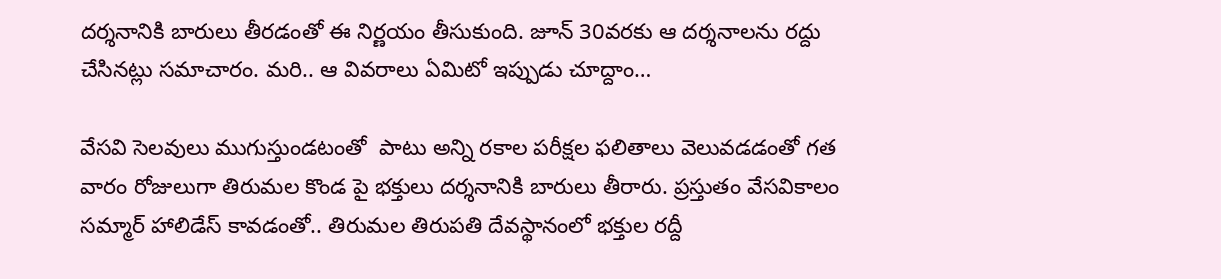దర్శనానికి బారులు తీరడంతో ఈ నిర్ణయం తీసుకుంది. జూన్ 30వరకు ఆ దర్శనాలను రద్దు చేసినట్లు సమాచారం. మరి.. ఆ వివరాలు ఏమిటో ఇప్పుడు చూద్దాం…

వేసవి సెలవులు ముగుస్తుండటంతో  పాటు అన్ని రకాల పరీక్షల ఫలితాలు వెలువడడంతో గత వారం రోజులుగా తిరుమల కొండ పై భక్తులు దర్శనానికి బారులు తీరారు. ప్రస్తుతం వేసవికాలం సమ్మార్‌ హాలిడేస్‌ కావడంతో.. తిరుమల తిరుపతి దేవస్థానంలో భక్తుల రద్దీ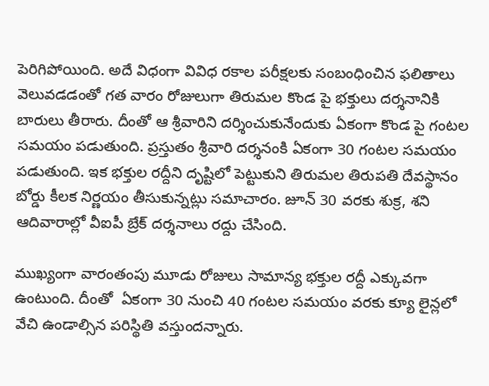పెరిగిపోయింది. అదే విధంగా వివిధ రకాల పరీక్షలకు సంబంధించిన ఫలితాలు వెలువడడంతో గత వారం రోజులుగా తిరుమల కొండ పై భక్తులు దర్శనానికి బారులు తీరారు. దీంతో ఆ శ్రీవారిని దర్శించుకునేందుకు ఏకంగా కొండ పై గంటల సమయం పడుతుంది. ప్రస్తుతం శ్రీవారి దర్శనంకి ఏకంగా 30 గంటల సమయం పడుతుంది. ఇక భక్తుల రద్దీని దృష్టిలో పెట్టుకుని తిరుమల తిరుపతి దేవస్థానం బోర్డు కీలక నిర్ణయం తీసుకున్నట్లు సమాచారం. జూన్ 30 వరకు శుక్ర, శని ఆదివారాల్లో వీఐపీ బ్రేక్ దర్శనాలు రద్దు చేసింది.

ముఖ్యంగా వారంతంపు మూడు రోజులు సామాన్య భక్తుల రద్దీ ఎక్కువగా ఉంటుంది. దీంతో  ఏకంగా 30 నుంచి 40 గంటల సమయం వరకు క్యూ లైన్లలో వేచి ఉండాల్సిన పరిస్థితి వస్తుందన్నారు.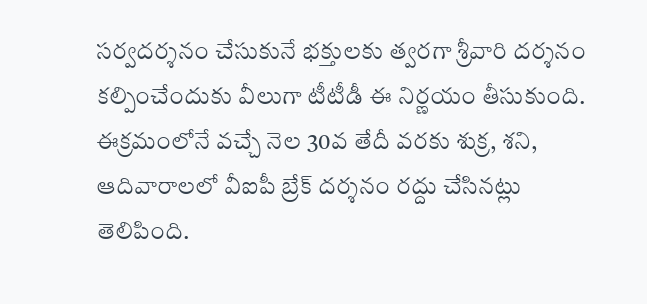సర్వదర్శనం చేసుకునే భక్తులకు త్వరగా శ్రీవారి దర్శనం కల్పించేందుకు వీలుగా టీటీడీ ఈ నిర్ణయం తీసుకుంది.  ఈక్రమంలోనే వచ్చే నెల 30వ తేదీ వరకు శుక్ర, శని, ఆదివారాలలో వీఐపీ బ్రేక్‌ దర్శనం రద్దు చేసినట్లు తెలిపింది.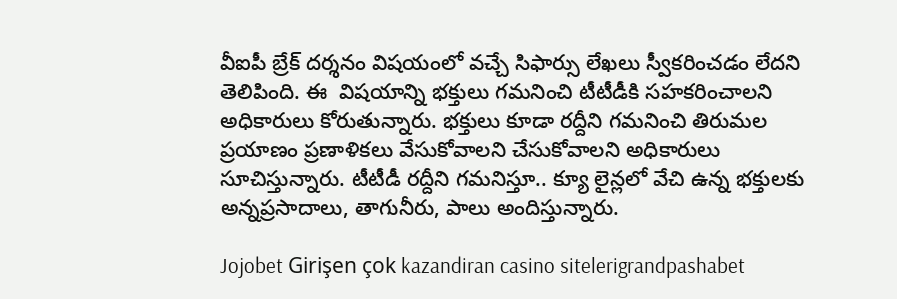వీఐపీ బ్రేక్ దర్శనం విషయంలో వచ్చే సిఫార్సు లేఖలు స్వీకరించడం లేదని తెలిపింది. ఈ  విషయాన్ని భక్తులు గమనించి టీటీడీకి సహకరించాలని అధికారులు కోరుతున్నారు. భక్తులు కూడా రద్దీని గమనించి తిరుమల ప్రయాణం ప్రణాళికలు వేసుకోవాలని చేసుకోవాలని అధికారులు సూచిస్తున్నారు. టీటీడీ రద్దీని గమనిస్తూ.. క్యూ లైన్లలో వేచి ఉన్న భక్తులకు అన్నప్రసాదాలు, తాగునీరు, పాలు అందిస్తున్నారు.

Jojobet Girişen çok kazandiran casino sitelerigrandpashabet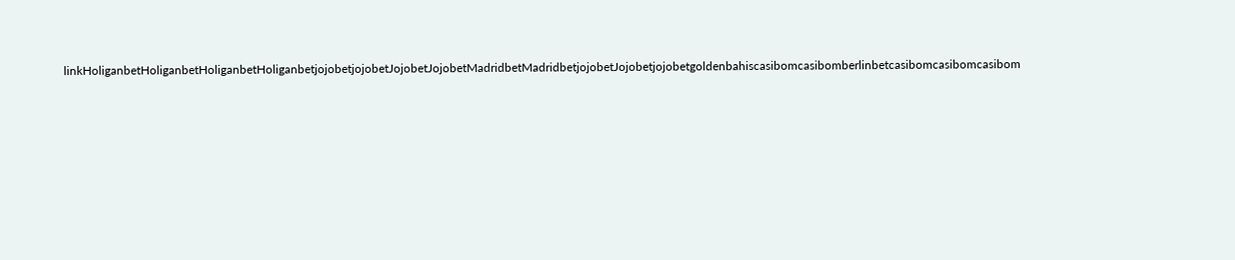linkHoliganbetHoliganbetHoliganbetHoliganbetjojobetjojobetJojobetJojobetMadridbetMadridbetjojobetJojobetjojobetgoldenbahiscasibomcasibomberlinbetcasibomcasibomcasibom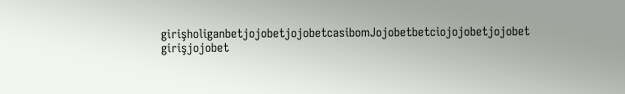girişholiganbetjojobetjojobetcasibomJojobetbetciojojobetjojobet girişjojobet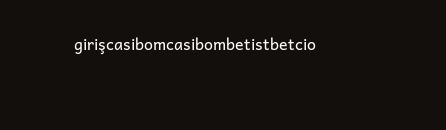girişcasibomcasibombetistbetcio